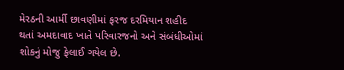મેરઠની આર્મી છાવણીમાં ફરજ દરમિયાન શહીદ થતાં અમદાવાદ ખાતે પરિવારજનો અને સંબંધીઓમાં શોકનું મોજુ ફેલાઈ ગયેલ છે.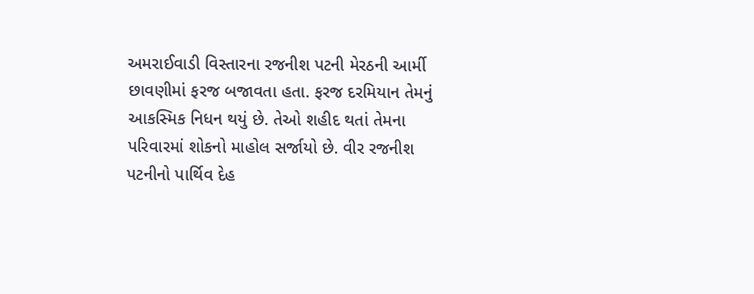અમરાઈવાડી વિસ્તારના રજનીશ પટની મેરઠની આર્મી છાવણીમાં ફરજ બજાવતા હતા. ફરજ દરમિયાન તેમનું આકસ્મિક નિધન થયું છે. તેઓ શહીદ થતાં તેમના પરિવારમાં શોકનો માહોલ સર્જાયો છે. વીર રજનીશ પટનીનો પાર્થિવ દેહ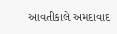આવતીકાલે અમદાવાદ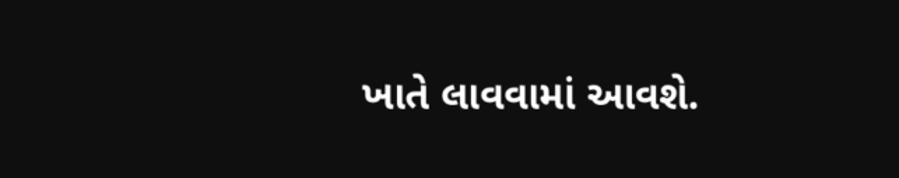ખાતે લાવવામાં આવશે.